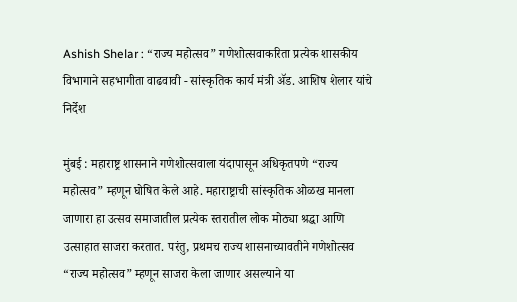Ashish Shelar : “राज्य महोत्सव” गणेशोत्सवाकरिता प्रत्येक शासकीय विभागाने सहभागीता वाढवावी - सांस्कृतिक कार्य मंत्री ॲड. आशिष शेलार यांचे निर्देश

मुंबई : महाराष्ट्र शासनाने गणेशोत्सवाला यंदापासून अधिकृतपणे “राज्य महोत्सव” म्हणून घोषित केले आहे. महाराष्ट्राची सांस्कृतिक ओळख मानला जाणारा हा उत्सव समाजातील प्रत्येक स्तरातील लोक मोठ्या श्रद्धा आणि उत्साहात साजरा करतात. परंतु, प्रथमच राज्य शासनाच्यावतीने गणेशोत्सव “राज्य महोत्सव” म्हणून साजरा केला जाणार असल्याने या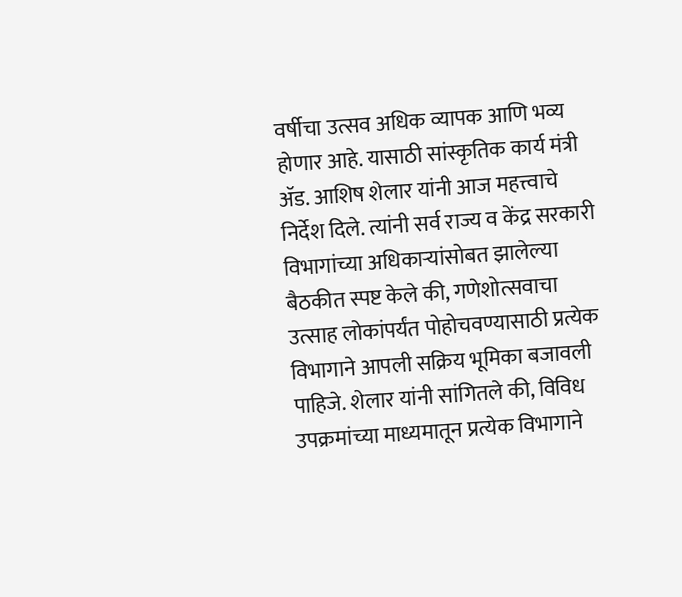वर्षीचा उत्सव अधिक व्यापक आणि भव्य होणार आहे. यासाठी सांस्कृतिक कार्य मंत्री ॲड. आशिष शेलार यांनी आज महत्त्वाचे निर्देश दिले. त्यांनी सर्व राज्य व केंद्र सरकारी विभागांच्या अधिकाऱ्यांसोबत झालेल्या बैठकीत स्पष्ट केले की, गणेशोत्सवाचा उत्साह लोकांपर्यंत पोहोचवण्यासाठी प्रत्येक विभागाने आपली सक्रिय भूमिका बजावली पाहिजे. शेलार यांनी सांगितले की, विविध उपक्रमांच्या माध्यमातून प्रत्येक विभागाने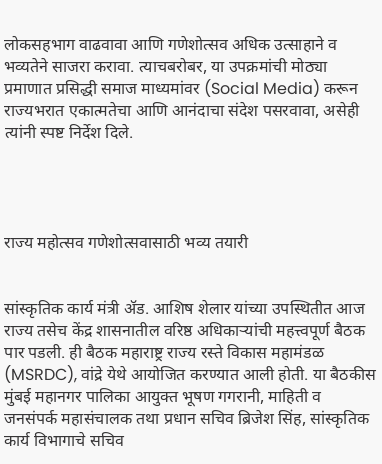लोकसहभाग वाढवावा आणि गणेशोत्सव अधिक उत्साहाने व भव्यतेने साजरा करावा. त्याचबरोबर, या उपक्रमांची मोठ्या प्रमाणात प्रसिद्धी समाज माध्यमांवर (Social Media) करून राज्यभरात एकात्मतेचा आणि आनंदाचा संदेश पसरवावा, असेही त्यांनी स्पष्ट निर्देश दिले.




राज्य महोत्सव गणेशोत्सवासाठी भव्य तयारी


सांस्कृतिक कार्य मंत्री ॲड. आशिष शेलार यांच्या उपस्थितीत आज राज्य तसेच केंद्र शासनातील वरिष्ठ अधिकाऱ्यांची महत्त्वपूर्ण बैठक पार पडली. ही बैठक महाराष्ट्र राज्य रस्ते विकास महामंडळ (MSRDC), वांद्रे येथे आयोजित करण्यात आली होती. या बैठकीस मुंबई महानगर पालिका आयुक्त भूषण गगरानी, माहिती व जनसंपर्क महासंचालक तथा प्रधान सचिव ब्रिजेश सिंह, सांस्कृतिक कार्य विभागाचे सचिव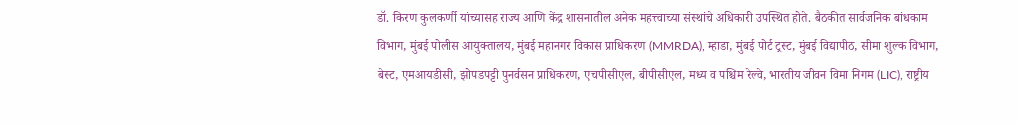डॉ. किरण कुलकर्णी यांच्यासह राज्य आणि केंद्र शासनातील अनेक महत्त्वाच्या संस्थांचे अधिकारी उपस्थित होते. बैठकीत सार्वजनिक बांधकाम विभाग, मुंबई पोलीस आयुक्तालय, मुंबई महानगर विकास प्राधिकरण (MMRDA), म्हाडा, मुंबई पोर्ट ट्रस्ट, मुंबई विद्यापीठ, सीमा शुल्क विभाग, बेस्ट, एमआयडीसी, झोपडपट्टी पुनर्वसन प्राधिकरण, एचपीसीएल, बीपीसीएल, मध्य व पश्चिम रेल्वे, भारतीय जीवन विमा निगम (LIC), राष्ट्रीय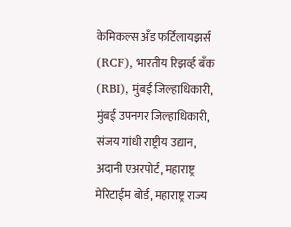केमिकल्स अँड फर्टिलायझर्स (RCF), भारतीय रिझर्व्ह बँक (RBI), मुंबई जिल्हाधिकारी, मुंबई उपनगर जिल्हाधिकारी, संजय गांधी राष्ट्रीय उद्यान, अदानी एअरपोर्ट, महाराष्ट्र मेरिटाईम बोर्ड, महाराष्ट्र राज्य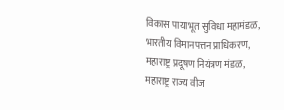विकास पायाभूत सुविधा महामंडळ, भारतीय विमानपत्तन प्राधिकरण, महाराष्ट्र प्रदूषण नियंत्रण मंडळ, महाराष्ट्र राज्य वीज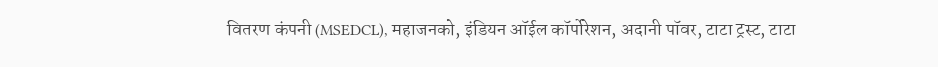वितरण कंपनी (MSEDCL), महाजनको, इंडियन ऑईल कॉर्पोरेशन, अदानी पॉवर, टाटा ट्रस्ट, टाटा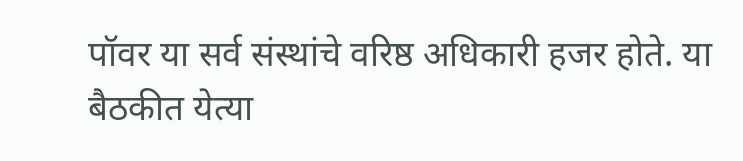पॉवर या सर्व संस्थांचे वरिष्ठ अधिकारी हजर होते. या बैठकीत येत्या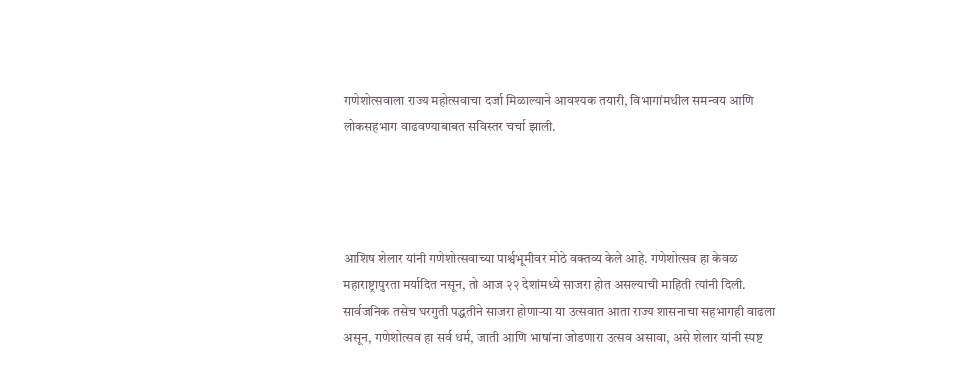गणेशोत्सवाला राज्य महोत्सवाचा दर्जा मिळाल्याने आवश्यक तयारी, विभागांमधील समन्वय आणि लोकसहभाग वाढवण्याबाबत सविस्तर चर्चा झाली.




आशिष शेलार यांनी गणेशोत्सवाच्या पार्श्वभूमीवर मोठे वक्तव्य केले आहे. गणेशोत्सव हा केवळ महाराष्ट्रापुरता मर्यादित नसून, तो आज २२ देशांमध्ये साजरा होत असल्याची माहिती त्यांनी दिली. सार्वजनिक तसेच घरगुती पद्धतीने साजरा होणाऱ्या या उत्सवात आता राज्य शासनाचा सहभागही वाढला असून, गणेशोत्सव हा सर्व धर्म, जाती आणि भाषांना जोडणारा उत्सव असावा, असे शेलार यांनी स्पष्ट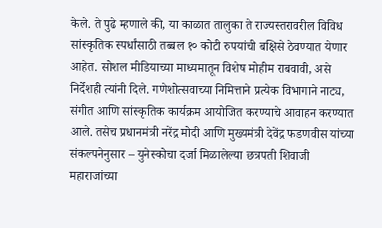केले. ते पुढे म्हणाले की, या काळात तालुका ते राज्यस्तरावरील विविध सांस्कृतिक स्पर्धांसाठी तब्बल १० कोटी रुपयांची बक्षिसे ठेवण्यात येणार आहेत. सोशल मीडियाच्या माध्यमातून विशेष मोहीम राबवावी, असे निर्देशही त्यांनी दिले. गणेशोत्सवाच्या निमित्ताने प्रत्येक विभागाने नाट्य, संगीत आणि सांस्कृतिक कार्यक्रम आयोजित करण्याचे आवाहन करण्यात आले. तसेच प्रधानमंत्री नरेंद्र मोदी आणि मुख्यमंत्री देवेंद्र फडणवीस यांच्या संकल्पनेनुसार – युनेस्कोचा दर्जा मिळालेल्या छत्रपती शिवाजी महाराजांच्या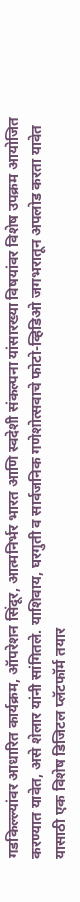गडकिल्ल्यांवर आधारित कार्यक्रम, ऑपरेशन सिंदूर, आत्मनिर्भर भारत आणि स्वदेशी संकल्पना यांसारख्या विषयांवर विशेष उपक्रम आयोजित करण्यात यावेत, असे शेलार यांनी सांगितले. याशिवाय, घरगुती व सार्वजनिक गणेशोत्सवाचे फोटो-व्हिडिओ जगभरातून अपलोड करता यावेत यासाठी एक विशेष डिजिटल प्लॅटफॉर्म तयार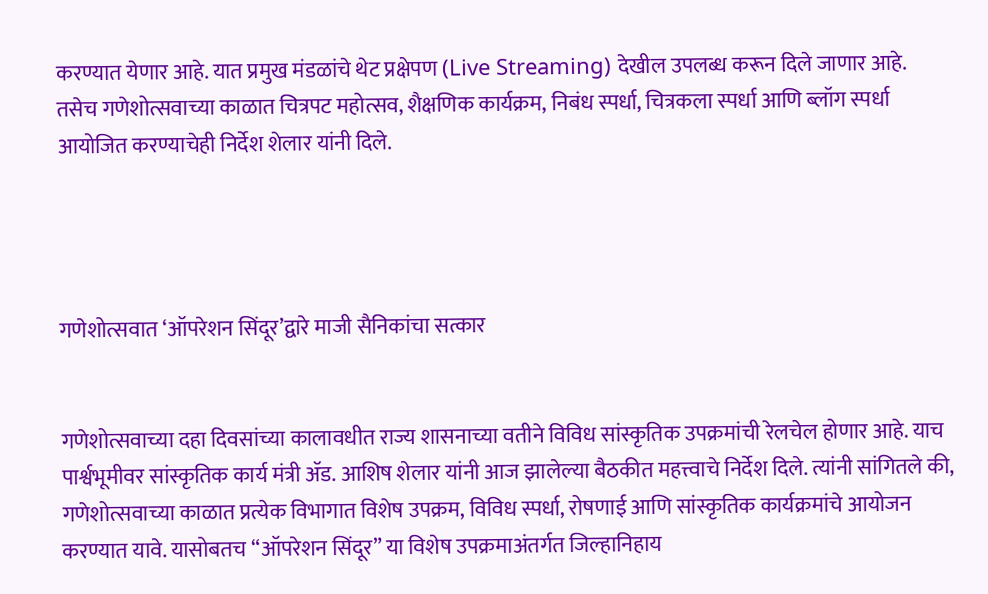करण्यात येणार आहे. यात प्रमुख मंडळांचे थेट प्रक्षेपण (Live Streaming) देखील उपलब्ध करून दिले जाणार आहे. तसेच गणेशोत्सवाच्या काळात चित्रपट महोत्सव, शैक्षणिक कार्यक्रम, निबंध स्पर्धा, चित्रकला स्पर्धा आणि ब्लॉग स्पर्धा आयोजित करण्याचेही निर्देश शेलार यांनी दिले.




गणेशोत्सवात ‘ऑपरेशन सिंदूर’द्वारे माजी सैनिकांचा सत्कार


गणेशोत्सवाच्या दहा दिवसांच्या कालावधीत राज्य शासनाच्या वतीने विविध सांस्कृतिक उपक्रमांची रेलचेल होणार आहे. याच पार्श्वभूमीवर सांस्कृतिक कार्य मंत्री ॲड. आशिष शेलार यांनी आज झालेल्या बैठकीत महत्त्वाचे निर्देश दिले. त्यांनी सांगितले की, गणेशोत्सवाच्या काळात प्रत्येक विभागात विशेष उपक्रम, विविध स्पर्धा, रोषणाई आणि सांस्कृतिक कार्यक्रमांचे आयोजन करण्यात यावे. यासोबतच “ऑपरेशन सिंदूर” या विशेष उपक्रमाअंतर्गत जिल्हानिहाय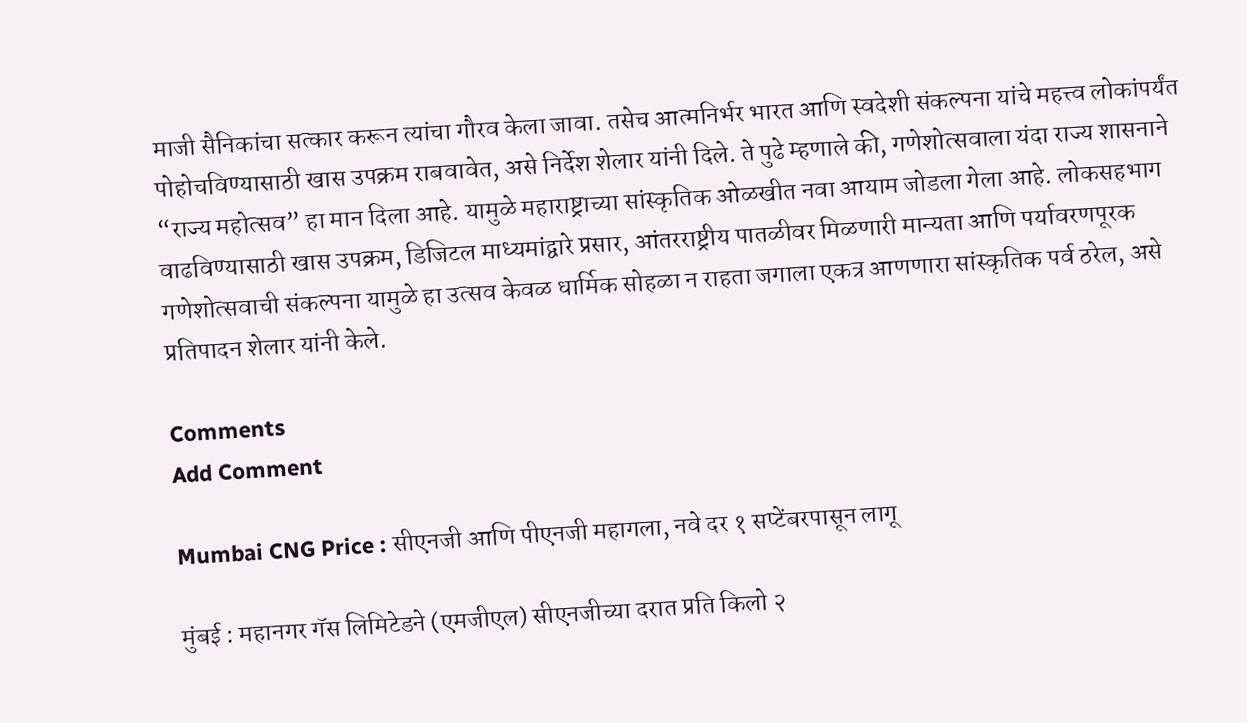माजी सैनिकांचा सत्कार करून त्यांचा गौरव केला जावा. तसेच आत्मनिर्भर भारत आणि स्वदेशी संकल्पना यांचे महत्त्व लोकांपर्यंत पोहोचविण्यासाठी खास उपक्रम राबवावेत, असे निर्देश शेलार यांनी दिले. ते पुढे म्हणाले की, गणेशोत्सवाला यंदा राज्य शासनाने “राज्य महोत्सव” हा मान दिला आहे. यामुळे महाराष्ट्राच्या सांस्कृतिक ओळखीत नवा आयाम जोडला गेला आहे. लोकसहभाग वाढविण्यासाठी खास उपक्रम, डिजिटल माध्यमांद्वारे प्रसार, आंतरराष्ट्रीय पातळीवर मिळणारी मान्यता आणि पर्यावरणपूरक गणेशोत्सवाची संकल्पना यामुळे हा उत्सव केवळ धार्मिक सोहळा न राहता जगाला एकत्र आणणारा सांस्कृतिक पर्व ठरेल, असे प्रतिपादन शेलार यांनी केले.

Comments
Add Comment

Mumbai CNG Price : सीएनजी आणि पीएनजी महागला, नवे दर १ सप्टेंबरपासून लागू

मुंबई : महानगर गॅस लिमिटेडने (एमजीएल) सीएनजीच्या दरात प्रति किलो २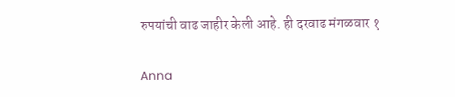रुपयांची वाढ जाहीर केली आहे. ही दरवाढ मंगळवार १

Anna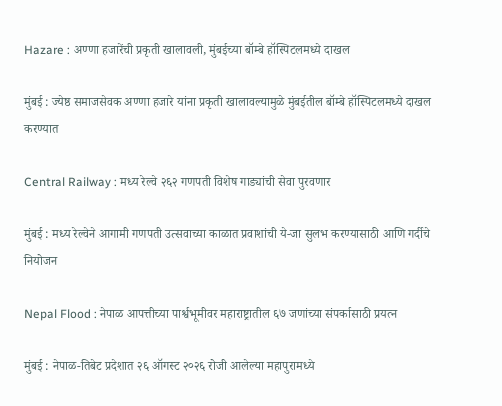Hazare : अण्णा हजारेंची प्रकृती खालावली, मुंबईच्या बॉम्बे हॉस्पिटलमध्ये दाखल

मुंबई : ज्येष्ठ समाजसेवक अण्णा हजारे यांना प्रकृती खालावल्यामुळे मुंबईतील बॉम्बे हॉस्पिटलमध्ये दाखल करण्यात

Central Railway : मध्य रेल्वे २६२ गणपती विशेष गाड्यांची सेवा पुरवणार

मुंबई : मध्य रेल्वेने आगामी गणपती उत्सवाच्या काळात प्रवाशांची ये-जा सुलभ करण्यासाठी आणि गर्दीचे नियोजन

Nepal Flood : नेपाळ आपत्तीच्या पार्श्वभूमीवर महाराष्ट्रातील ६७ जणांच्या संपर्कासाठी प्रयत्न

मुंबई : नेपाळ-तिबेट प्रदेशात २६ ऑगस्ट २०२६ रोजी आलेल्या महापुरामध्ये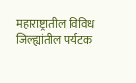महाराष्ट्रातील विविध जिल्ह्यांतील पर्यटक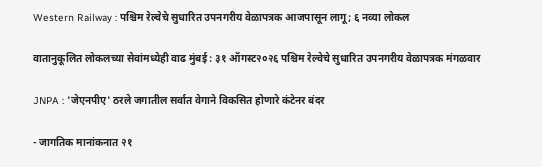Western Railway : पश्चिम रेल्वेचे सुधारित उपनगरीय वेळापत्रक आजपासून लागू; ६ नव्या लोकल

वातानुकूलित लोकलच्या सेवांमध्येही वाढ मुंबई : ३१ ऑगस्ट२०२६ पश्चिम रेल्वेचे सुधारित उपनगरीय वेळापत्रक मंगळवार

JNPA : 'जेएनपीए' ठरले जगातील सर्वात वेगाने विकसित होणारे कंटेनर बंदर

- जागतिक मानांकनात २१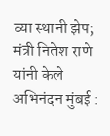व्या स्थानी झेप; मंत्री नितेश राणे यांनी केले अभिनंदन मुंबई :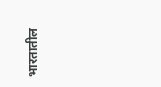भारतातील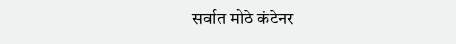सर्वात मोठे कंटेनर